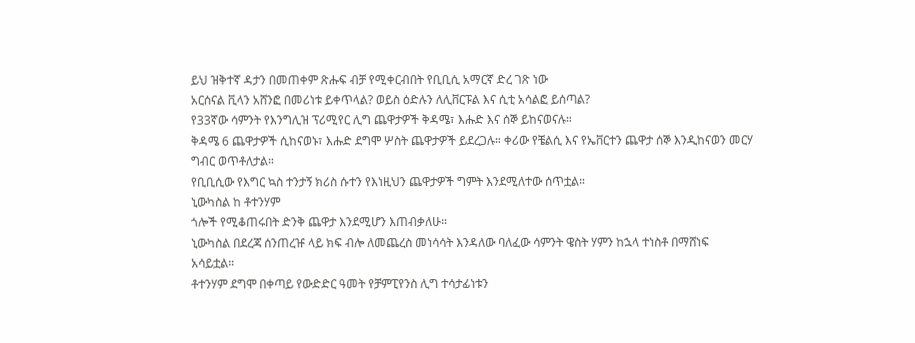ይህ ዝቅተኛ ዳታን በመጠቀም ጽሑፍ ብቻ የሚቀርብበት የቢቢሲ አማርኛ ድረ ገጽ ነው
አርሰናል ቪላን አሸንፎ በመሪነቱ ይቀጥላል? ወይስ ዕድሉን ለሊቨርፑል እና ሲቲ አሳልፎ ይሰጣል?
የ33ኛው ሳምንት የእንግሊዝ ፕሪሚየር ሊግ ጨዋታዎች ቅዳሜ፣ እሑድ እና ሰኞ ይከናወናሉ።
ቅዳሜ 6 ጨዋታዎች ሲከናወኑ፣ እሑድ ደግሞ ሦስት ጨዋታዎች ይደረጋሉ። ቀሪው የቼልሲ እና የኤቨርተን ጨዋታ ሰኞ እንዲከናወን መርሃ ግብር ወጥቶለታል።
የቢቢሲው የእግር ኳስ ተንታኝ ክሪስ ሱተን የእነዚህን ጨዋታዎች ግምት እንደሚለተው ሰጥቷል።
ኒውካስል ከ ቶተንሃም
ጎሎች የሚቆጠሩበት ድንቅ ጨዋታ እንደሚሆን እጠብቃለሁ።
ኒውካስል በደረጃ ሰንጠረዡ ላይ ክፍ ብሎ ለመጨረስ መነሳሳት እንዳለው ባለፈው ሳምንት ዌስት ሃምን ከኋላ ተነስቶ በማሸነፍ አሳይቷል።
ቶተንሃም ደግሞ በቀጣይ የውድድር ዓመት የቻምፒየንስ ሊግ ተሳታፊነቱን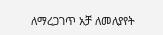ለማረጋገጥ አቻ ለመለያየት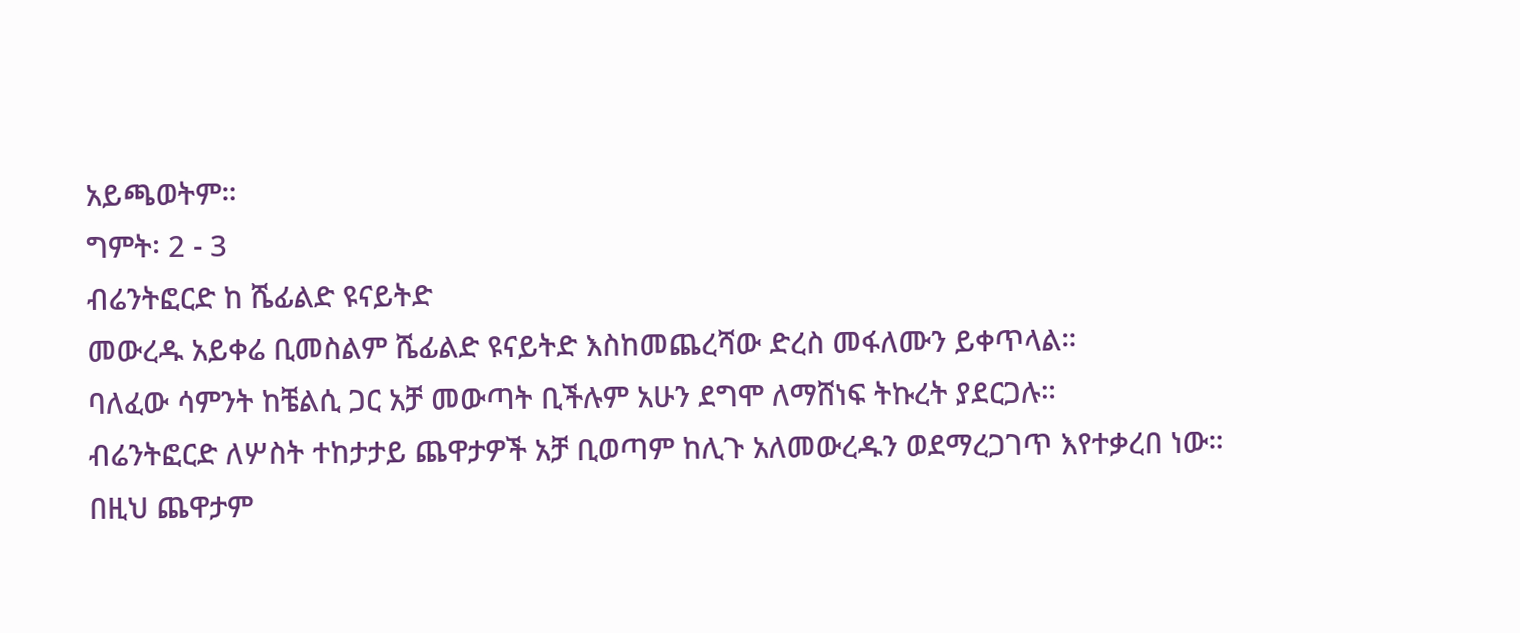አይጫወትም።
ግምት፡ 2 - 3
ብሬንትፎርድ ከ ሼፊልድ ዩናይትድ
መውረዱ አይቀሬ ቢመስልም ሼፊልድ ዩናይትድ እስከመጨረሻው ድረስ መፋለሙን ይቀጥላል።
ባለፈው ሳምንት ከቼልሲ ጋር አቻ መውጣት ቢችሉም አሁን ደግሞ ለማሸነፍ ትኩረት ያደርጋሉ።
ብሬንትፎርድ ለሦስት ተከታታይ ጨዋታዎች አቻ ቢወጣም ከሊጉ አለመውረዱን ወደማረጋገጥ እየተቃረበ ነው።
በዚህ ጨዋታም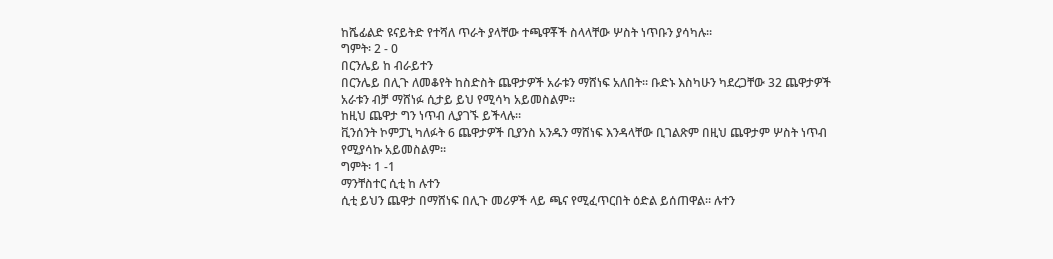ከሼፊልድ ዩናይትድ የተሻለ ጥራት ያላቸው ተጫዋቾች ስላላቸው ሦስት ነጥቡን ያሳካሉ።
ግምት፡ 2 - 0
በርንሌይ ከ ብራይተን
በርንሌይ በሊጉ ለመቆየት ከስድስት ጨዋታዎች አራቱን ማሸነፍ አለበት። ቡድኑ እስካሁን ካደረጋቸው 32 ጨዋታዎች አራቱን ብቻ ማሸነፉ ሲታይ ይህ የሚሳካ አይመስልም።
ከዚህ ጨዋታ ግን ነጥብ ሊያገኙ ይችላሉ።
ቪንሰንት ኮምፓኒ ካለፉት 6 ጨዋታዎች ቢያንስ አንዱን ማሸነፍ እንዳላቸው ቢገልጽም በዚህ ጨዋታም ሦስት ነጥብ የሚያሳኩ አይመስልም።
ግምት፡ 1 -1
ማንቸስተር ሲቲ ከ ሉተን
ሲቲ ይህን ጨዋታ በማሸነፍ በሊጉ መሪዎች ላይ ጫና የሚፈጥርበት ዕድል ይሰጠዋል። ሉተን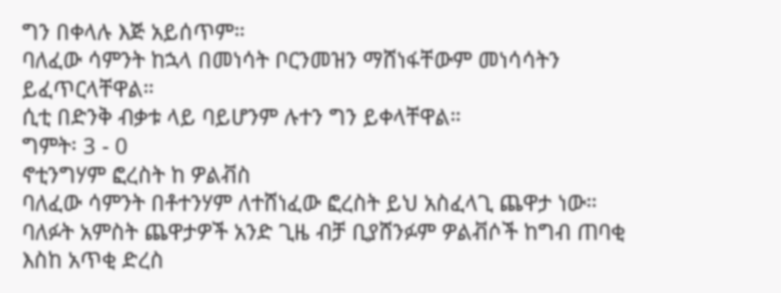ግን በቀላሉ እጅ አይሰጥም።
ባለፈው ሳምንት ከኋላ በመነሳት ቦርንመዝን ማሸነፋቸውም መነሳሳትን ይፈጥርላቸዋል።
ሲቲ በድንቅ ብቃቱ ላይ ባይሆንም ሉተን ግን ይቀላቸዋል።
ግምት፡ 3 - 0
ኖቲንግሃም ፎረስት ከ ዎልቭስ
ባለፈው ሳምንት በቶተንሃም ለተሸነፈው ፎረስት ይህ አስፈላጊ ጨዋታ ነው።
ባለፉት አምስት ጨዋታዎች አንድ ጊዜ ብቻ ቢያሸንፉም ዎልቭሶች ከግብ ጠባቂ እስከ አጥቂ ድረስ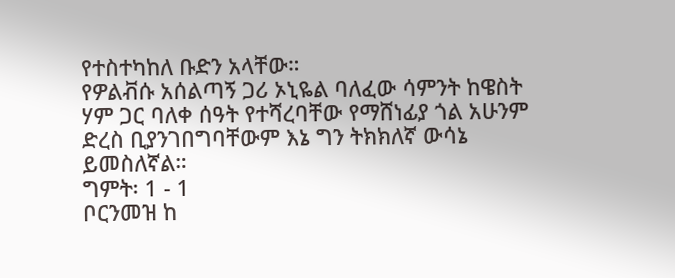የተስተካከለ ቡድን አላቸው።
የዎልቭሱ አሰልጣኝ ጋሪ ኦኒዬል ባለፈው ሳምንት ከዌስት ሃም ጋር ባለቀ ሰዓት የተሻረባቸው የማሸነፊያ ጎል አሁንም ድረስ ቢያንገበግባቸውም እኔ ግን ትክክለኛ ውሳኔ ይመስለኛል።
ግምት፡ 1 - 1
ቦርንመዝ ከ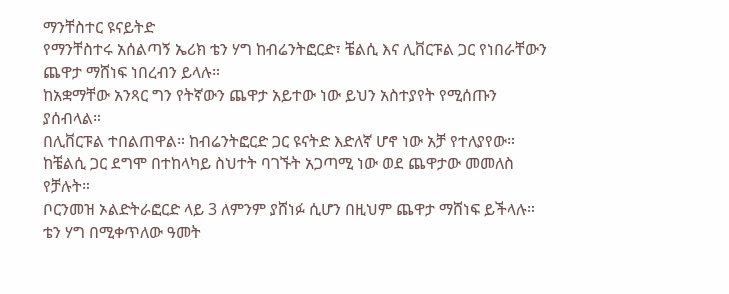ማንቸስተር ዩናይትድ
የማንቸስተሩ አሰልጣኝ ኤሪክ ቴን ሃግ ከብሬንትፎርድ፣ ቼልሲ እና ሊቨርፑል ጋር የነበራቸውን ጨዋታ ማሸነፍ ነበረብን ይላሉ።
ከአቋማቸው አንጻር ግን የትኛውን ጨዋታ አይተው ነው ይህን አስተያየት የሚሰጡን ያሰብላል።
በሊቨርፑል ተበልጠዋል። ከብሬንትፎርድ ጋር ዩናትድ እድለኛ ሆኖ ነው አቻ የተለያየው። ከቼልሲ ጋር ደግሞ በተከላካይ ስህተት ባገኙት አጋጣሚ ነው ወደ ጨዋታው መመለስ የቻሉት።
ቦርንመዝ ኦልድትራፎርድ ላይ 3 ለምንም ያሸነፉ ሲሆን በዚህም ጨዋታ ማሸነፍ ይችላሉ።
ቴን ሃግ በሚቀጥለው ዓመት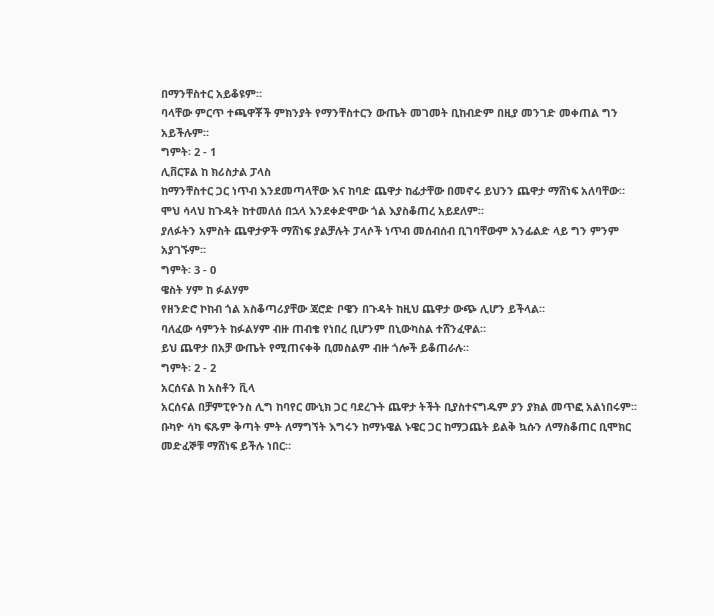በማንቸስተር አይቆዩም።
ባላቸው ምርጥ ተጫዋቾች ምክንያት የማንቸስተርን ውጤት መገመት ቢከብድም በዚያ መንገድ መቀጠል ግን አይችሉም።
ግምት፡ 2 - 1
ሊቨርፑል ከ ክሪስታል ፓላስ
ከማንቸስተር ጋር ነጥብ እንደመጣላቸው እና ከባድ ጨዋታ ከፊታቸው በመኖሩ ይህንን ጨዋታ ማሸነፍ አለባቸው።
ሞህ ሳላህ ከጉዳት ከተመለሰ በኋላ እንደቀድሞው ጎል እያስቆጠረ አይደለም።
ያለፉትን አምስት ጨዋታዎች ማሸነፍ ያልቻሉት ፓላሶች ነጥብ መሰብሰብ ቢገባቸውም አንፊልድ ላይ ግን ምንም አያገኙም።
ግምት፡ 3 - 0
ዌስት ሃም ከ ፉልሃም
የዘንድሮ ኮከብ ጎል አስቆጣሪያቸው ጃሮድ ቦዌን በጉዳት ከዚህ ጨዋታ ውጭ ሊሆን ይችላል።
ባለፈው ሳምንት ከፉልሃም ብዙ ጠብቄ የነበረ ቢሆንም በኒውካስል ተሸንፈዋል።
ይህ ጨዋታ በአቻ ውጤት የሚጠናቀቅ ቢመስልም ብዙ ጎሎች ይቆጠራሉ።
ግምት፡ 2 - 2
አርሰናል ከ አስቶን ቪላ
አርሰናል በቻምፒዮንስ ሊግ ከባየር ሙኒክ ጋር ባደረጉት ጨዋታ ትችት ቢያስተናግዱም ያን ያክል መጥፎ አልነበሩም።
ቡካዮ ሳካ ፍጹም ቅጣት ምት ለማግኘት እግሩን ከማኑዌል ኑዌር ጋር ከማጋጨት ይልቅ ኳሱን ለማስቆጠር ቢሞክር መድፈኞቹ ማሸነፍ ይችሉ ነበር።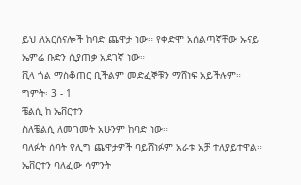ይህ ለአርሰናሎች ከባድ ጨዋታ ነው። የቀድሞ አሰልጣኛቸው ኡናይ ኤምሬ ቡድን ሲያጠቃ አደገኛ ነው።
ቪላ ጎል ማስቆጠር ቢችልም መድፈኞቹን ማሸነፍ አይችሉም።
ግምት፡ 3 - 1
ቼልሲ ከ ኤቨርተን
ስለቼልሲ ለመገመት አሁንም ከባድ ነው።
ባለፉት ሰባት የሊግ ጨዋታዎች ባይሸነፉም አራቱ አቻ ተለያይተዋል።
ኤቨርተን ባለፈው ሳምንት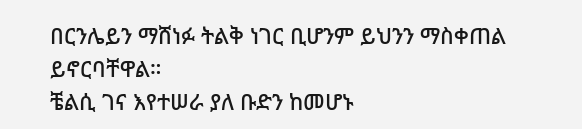በርንሌይን ማሸነፉ ትልቅ ነገር ቢሆንም ይህንን ማስቀጠል ይኖርባቸዋል።
ቼልሲ ገና እየተሠራ ያለ ቡድን ከመሆኑ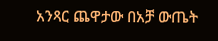አንጻር ጨዋታው በአቻ ውጤት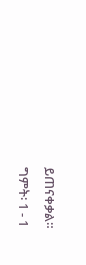ይጠናቀቃል።
ግምት፡ 1 - 1